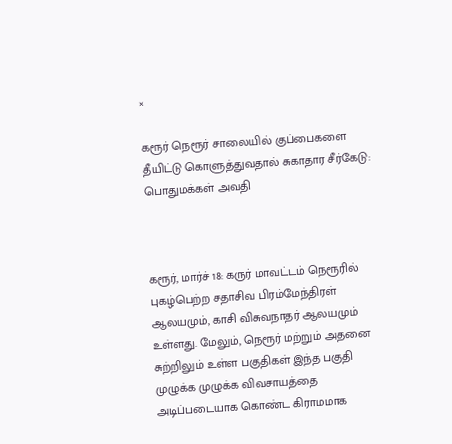×

கரூர் நெரூர் சாலையில் குப்பைகளை தீயிட்டு கொளுத்துவதால் சுகாதார சீர்கேடு: பொதுமக்கள் அவதி



கரூர், மார்ச் 18: கருர் மாவட்டம் நெரூரில் புகழ்பெற்ற சதாசிவ பிரம்மேந்திரள் ஆலயமும், காசி விசுவநாதர் ஆலயமும் உள்ளது. மேலும், நெரூர் மற்றும் அதனை சுற்றிலும் உள்ள பகுதிகள் இந்த பகுதி முழுக்க முழுக்க விவசாயத்தை அடிப்படையாக கொண்ட கிராமமாக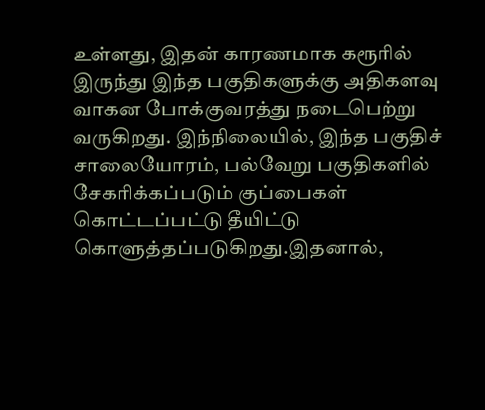உள்ளது, இதன் காரணமாக கரூரில் இருந்து இந்த பகுதிகளுக்கு அதிகளவு வாகன போக்குவரத்து நடைபெற்று வருகிறது. இந்நிலையில், இந்த பகுதிச் சாலையோரம், பல்வேறு பகுதிகளில் சேகரிக்கப்படும் குப்பைகள் கொட்டப்பட்டு தீயிட்டு கொளுத்தப்படுகிறது.இதனால்,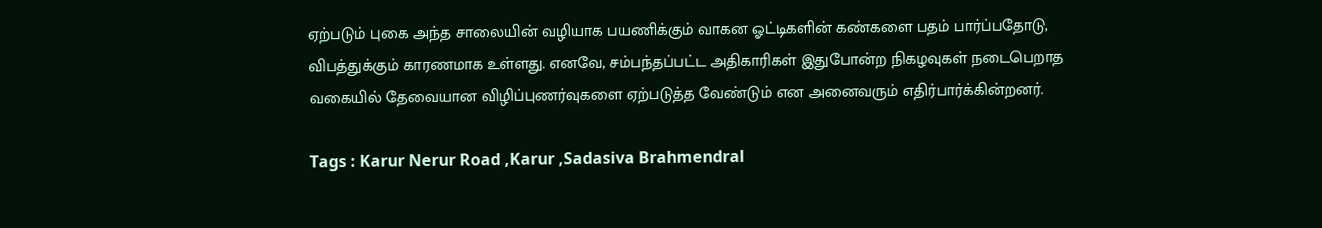ஏற்படும் புகை அந்த சாலையின் வழியாக பயணிக்கும் வாகன ஓட்டிகளின் கண்களை பதம் பார்ப்பதோடு, விபத்துக்கும் காரணமாக உள்ளது. எனவே, சம்பந்தப்பட்ட அதிகாரிகள் இதுபோன்ற நிகழவுகள் நடைபெறாத வகையில் தேவையான விழிப்புணர்வுகளை ஏற்படுத்த வேண்டும் என அனைவரும் எதிர்பார்க்கின்றனர்.

Tags : Karur Nerur Road ,Karur ,Sadasiva Brahmendral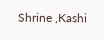Shrine ,Kashi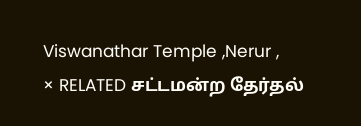Viswanathar Temple ,Nerur ,
× RELATED சட்டமன்ற தேர்தல்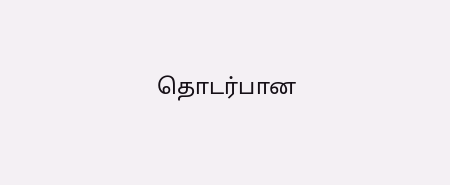தொடர்பான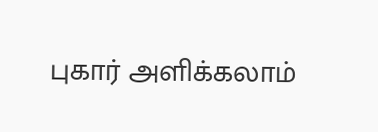புகார் அளிக்கலாம்